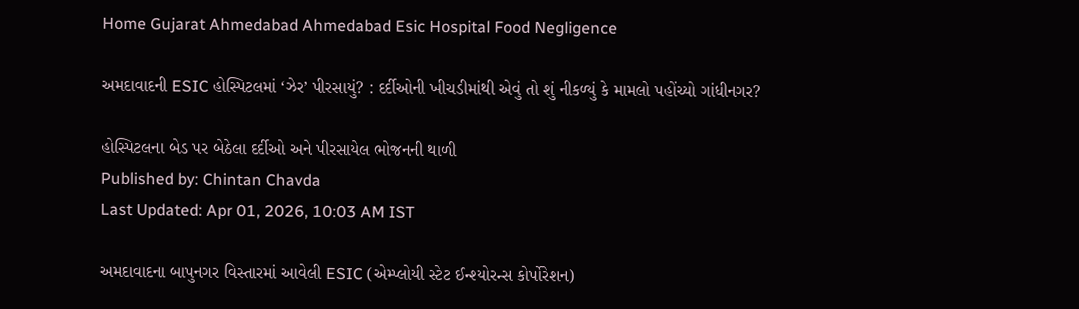Home Gujarat Ahmedabad Ahmedabad Esic Hospital Food Negligence

અમદાવાદની ESIC હોસ્પિટલમાં ‘ઝેર’ પીરસાયું? : દર્દીઓની ખીચડીમાંથી એવું તો શું નીકળ્યું કે મામલો પહોંચ્યો ગાંધીનગર?

હોસ્પિટલના બેડ પર બેઠેલા દર્દીઓ અને પીરસાયેલ ભોજનની થાળી
Published by: Chintan Chavda
Last Updated: Apr 01, 2026, 10:03 AM IST

અમદાવાદના બાપુનગર વિસ્તારમાં આવેલી ESIC (એમ્પ્લોયી સ્ટેટ ઈન્શ્યોરન્સ કોર્પોરેશન)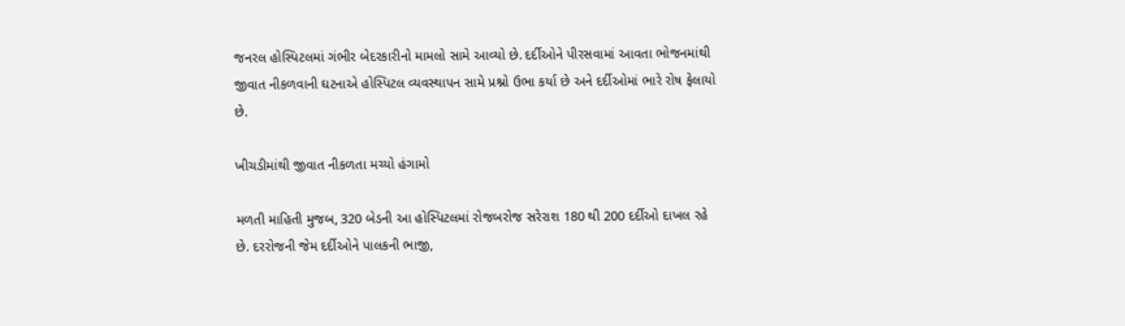જનરલ હોસ્પિટલમાં ગંભીર બેદરકારીનો મામલો સામે આવ્યો છે. દર્દીઓને પીરસવામાં આવતા ભોજનમાંથી જીવાત નીકળવાની ઘટનાએ હોસ્પિટલ વ્યવસ્થાપન સામે પ્રશ્નો ઉભા કર્યા છે અને દર્દીઓમાં ભારે રોષ ફેલાયો છે.

ખીચડીમાંથી જીવાત નીકળતા મચ્યો હંગામો

મળતી માહિતી મુજબ, 320 બેડની આ હોસ્પિટલમાં રોજબરોજ સરેરાશ 180 થી 200 દર્દીઓ દાખલ રહે છે. દરરોજની જેમ દર્દીઓને પાલકની ભાજી,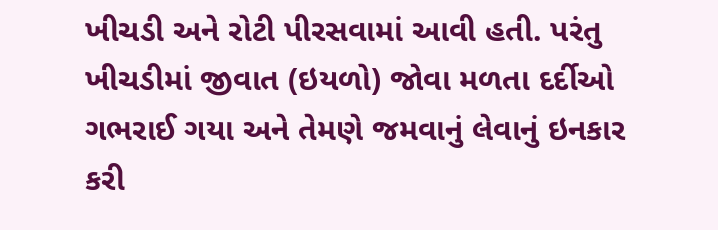ખીચડી અને રોટી પીરસવામાં આવી હતી. પરંતુ ખીચડીમાં જીવાત (ઇયળો) જોવા મળતા દર્દીઓ ગભરાઈ ગયા અને તેમણે જમવાનું લેવાનું ઇનકાર કરી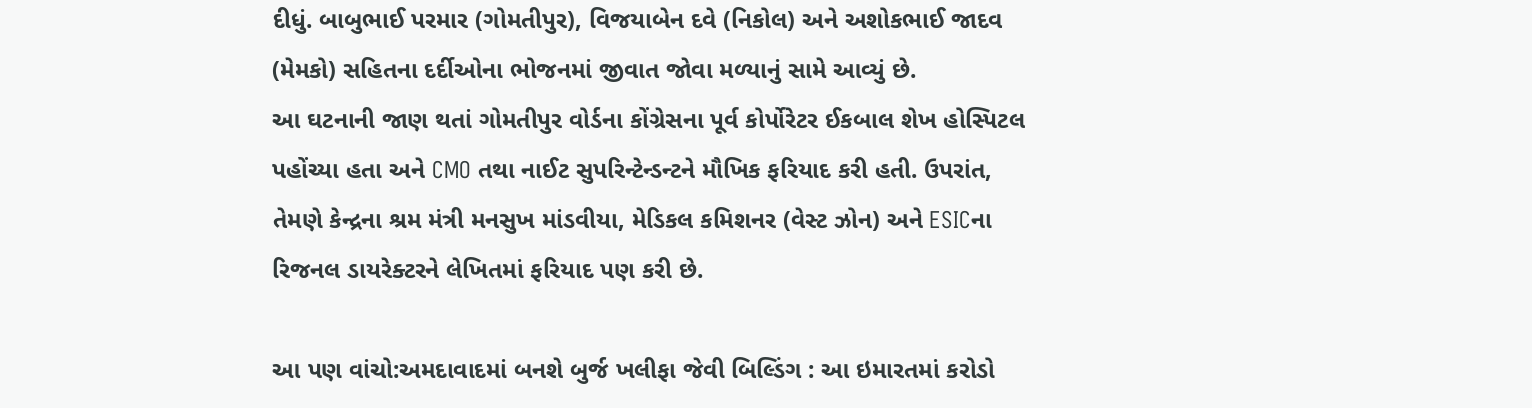દીધું. બાબુભાઈ પરમાર (ગોમતીપુર), વિજયાબેન દવે (નિકોલ) અને અશોકભાઈ જાદવ (મેમકો) સહિતના દર્દીઓના ભોજનમાં જીવાત જોવા મળ્યાનું સામે આવ્યું છે.
આ ઘટનાની જાણ થતાં ગોમતીપુર વોર્ડના કોંગ્રેસના પૂર્વ કોર્પોરેટર ઈકબાલ શેખ હોસ્પિટલ પહોંચ્યા હતા અને CMO તથા નાઈટ સુપરિન્ટેન્ડન્ટને મૌખિક ફરિયાદ કરી હતી. ઉપરાંત, તેમણે કેન્દ્રના શ્રમ મંત્રી મનસુખ માંડવીયા, મેડિકલ કમિશનર (વેસ્ટ ઝોન) અને ESICના રિજનલ ડાયરેક્ટરને લેખિતમાં ફરિયાદ પણ કરી છે.

આ પણ વાંચો:અમદાવાદમાં બનશે બુર્જ ખલીફા જેવી બિલ્ડિંગ : આ ઇમારતમાં કરોડો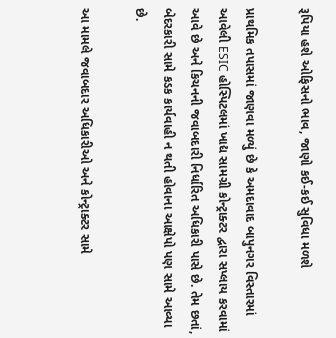રૂપિયા હશે ઓફિસનો ભાવ, જાણો કઈ-કઈ સુવિધા મળશે

પ્રાથમિક તપાસમાં જાણવા મળ્યું છે કે અમદાવાદ બાપુનગર વિસ્તારમાં આવેલી ESIC હોસ્પિટલમાં ખાદ્ય સામગ્રી કોન્ટ્રાક્ટર દ્વારા સપ્લાય કરવામાં આવે છે અને કિચનની જવાબદારી નિર્ધારિત અધિકારી પાસે છે. તેમ છતાં, બેદરકારી સામે કડક કાર્યવાહી ન થતી હોવાના આક્ષેપો પણ સામે આવ્યા છે.

આ મામલે જવાબદાર અધિકારીઓ અને કોન્ટ્રાક્ટર સામે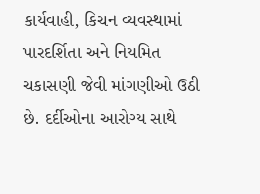કાર્યવાહી, કિચન વ્યવસ્થામાં પારદર્શિતા અને નિયમિત ચકાસણી જેવી માંગણીઓ ઉઠી છે. દર્દીઓના આરોગ્ય સાથે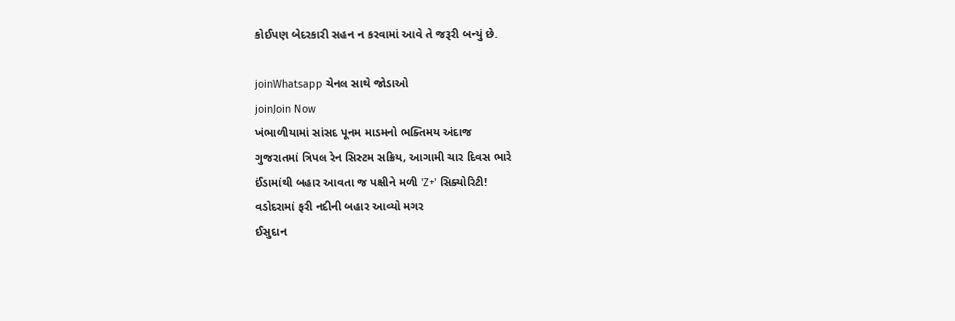કોઈપણ બેદરકારી સહન ન કરવામાં આવે તે જરૂરી બન્યું છે.

joinWhatsapp ચેનલ સાથે જોડાઓ
joinJoin Now
ખંભાળીયામાં સાંસદ પૂનમ માડમનો ભક્તિમય અંદાજ
ગુજરાતમાં ત્રિપલ રેન સિસ્ટમ સક્રિય, આગામી ચાર દિવસ ભારે
ઈંડામાંથી બહાર આવતા જ પક્ષીને મળી 'Z+' સિક્યોરિટી!
વડોદરામાં ફરી નદીની બહાર આવ્યો મગર
ઈસુદાન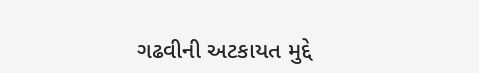ગઢવીની અટકાયત મુદ્દે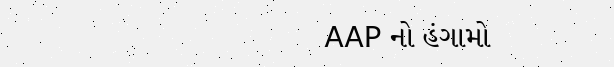AAP નો હંગામો